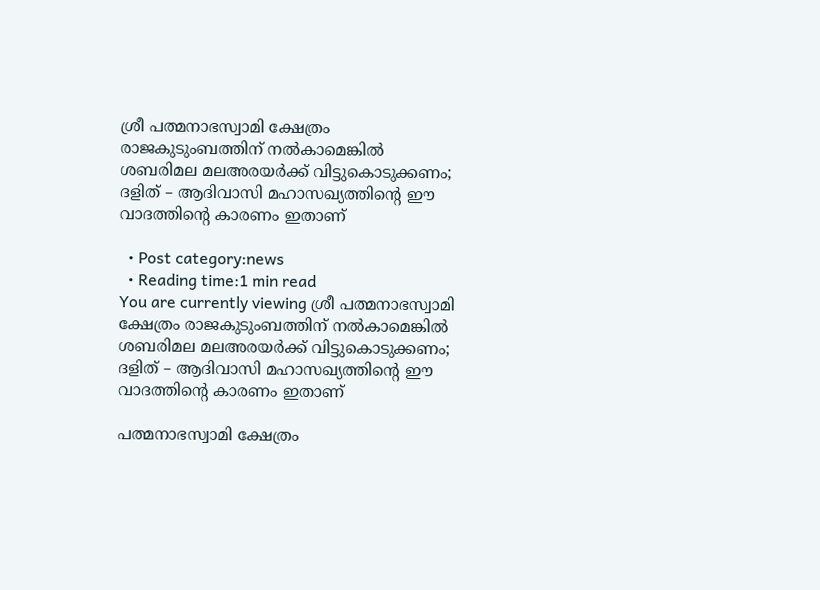ശ്രീ പത്മനാഭസ്വാമി ക്ഷേത്രം രാജകുടുംബത്തിന് നൽകാമെങ്കിൽ ശബരിമല മലഅരയർക്ക് വിട്ടുകൊടുക്കണം; ദളിത് – ആദിവാസി മഹാസഖ്യത്തിന്‍റെ ഈ വാദത്തിന്‍റെ കാരണം ഇതാണ്

  • Post category:news
  • Reading time:1 min read
You are currently viewing ശ്രീ പത്മനാഭസ്വാമി ക്ഷേത്രം രാജകുടുംബത്തിന് നൽകാമെങ്കിൽ ശബരിമല മലഅരയർക്ക് വിട്ടുകൊടുക്കണം; ദളിത് – ആദിവാസി മഹാസഖ്യത്തിന്‍റെ ഈ വാദത്തിന്‍റെ കാരണം ഇതാണ്

പത്മനാഭസ്വാമി ക്ഷേത്രം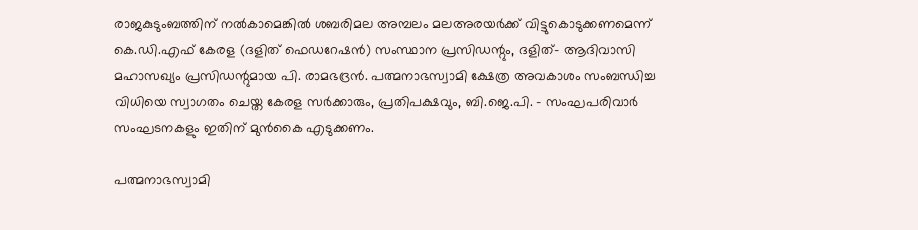രാജകുടുംബത്തിന് നൽകാമെങ്കിൽ ശബരിമല അമ്പലം മലഅരയർക്ക് വിട്ടുകൊടുക്കണമെന്ന് കെ.ഡി.എഫ് കേരള (ദളിത് ഫെഡറേഷൻ) സംസ്ഥാന പ്രസിഡന്റും, ദളിത്- ആദിവാസി മഹാസഖ്യം പ്രസിഡന്റുമായ പി. രാമഭദ്രൻ. പത്മനാഭസ്വാമി ക്ഷേത്ര അവകാശം സംബന്ധിച്ച വിധിയെ സ്വാഗതം ചെയ്ത കേരള സർക്കാരും, പ്രതിപക്ഷവും, ബി.ജെ.പി. – സംഘപരിവാർ സംഘടനകളും ഇതിന് മുൻകൈ എടുക്കണം.

പത്മനാഭസ്വാമി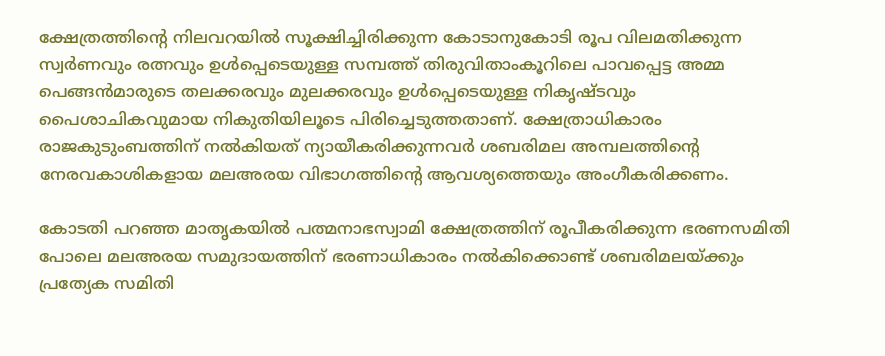ക്ഷേത്രത്തിന്‍റെ നിലവറയിൽ സൂക്ഷിച്ചിരിക്കുന്ന കോടാനുകോടി രൂപ വിലമതിക്കുന്ന സ്വർണവും രത്നവും ഉൾപ്പെടെയുള്ള സമ്പത്ത് തിരുവിതാംകൂറിലെ പാവപ്പെട്ട അമ്മ പെങ്ങൻമാരുടെ തലക്കരവും മുലക്കരവും ഉൾപ്പെടെയുള്ള നികൃഷ്ടവും പൈശാചികവുമായ നികുതിയിലൂടെ പിരിച്ചെടുത്തതാണ്. ക്ഷേത്രാധികാരം രാജകുടുംബത്തിന് നൽകിയത് ന്യായീകരിക്കുന്നവർ ശബരിമല അമ്പലത്തിന്‍റെ നേരവകാശികളായ മലഅരയ വിഭാഗത്തിന്‍റെ ആവശ്യത്തെയും അംഗീകരിക്കണം.

കോടതി പറഞ്ഞ മാതൃകയിൽ പത്മനാഭസ്വാമി ക്ഷേത്രത്തിന് രൂപീകരിക്കുന്ന ഭരണസമിതി പോലെ മലഅരയ സമുദായത്തിന് ഭരണാധികാരം നൽകിക്കൊണ്ട് ശബരിമലയ്ക്കും പ്രത്യേക സമിതി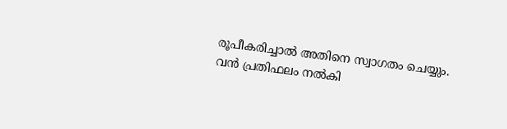രൂപീകരിച്ചാൽ അതിനെ സ്വാഗതം ചെയ്യും. വൻ പ്രതിഫലം നൽകി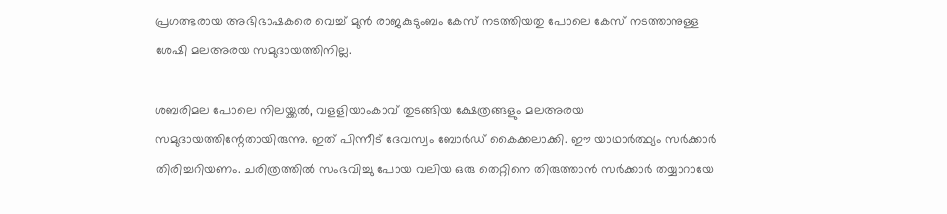പ്രഗത്ഭരായ അഭിഭാഷകരെ വെച്ച് മുൻ രാജകുടുംബം കേസ് നടത്തിയതു പോലെ കേസ് നടത്താനുള്ള ശേഷി മലഅരയ സമുദായത്തിനില്ല.

ശബരിമല പോലെ നിലയ്ക്കൽ, വളളിയാംകാവ് തുടങ്ങിയ ക്ഷേത്രങ്ങളും മലഅരയ സമുദായത്തിന്റേതായിരുന്നു. ഇത് പിന്നീട് ദേവസ്വം ബോർഡ് കൈക്കലാക്കി. ഈ യാഥാർത്ഥ്യം സർക്കാർ തിരിച്ചറിയണം. ചരിത്രത്തിൽ സംഭവിച്ചു പോയ വലിയ ഒരു തെറ്റിനെ തിരുത്താൻ സർക്കാർ തയ്യാറായേ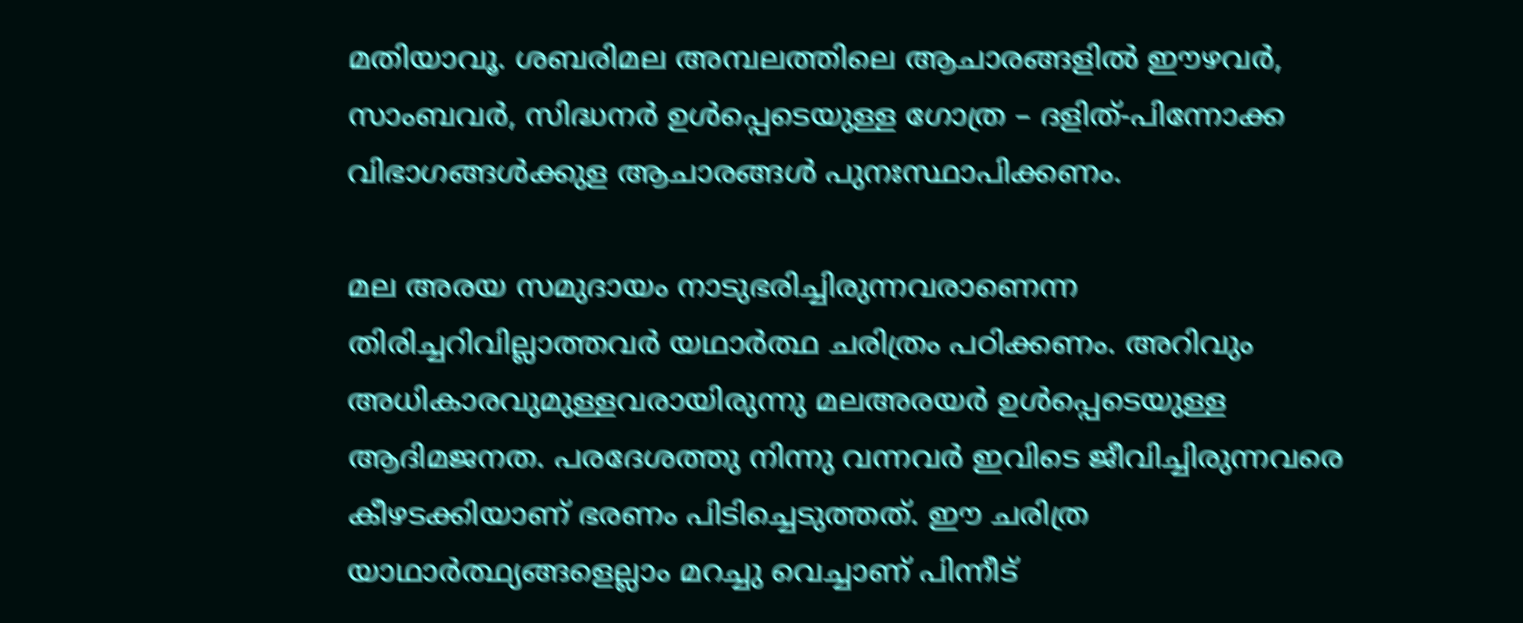മതിയാവൂ. ശബരിമല അമ്പലത്തിലെ ആചാരങ്ങളിൽ ഈഴവർ, സാംബവർ, സിദ്ധനർ ഉൾപ്പെടെയുള്ള ഗോത്ര – ദളിത്-പിന്നോക്ക വിഭാഗങ്ങൾക്കുള ആചാരങ്ങൾ പുനഃസ്ഥാപിക്കണം.

മല അരയ സമുദായം നാടുഭരിച്ചിരുന്നവരാണെന്ന തിരിച്ചറിവില്ലാത്തവർ യഥാർത്ഥ ചരിത്രം പഠിക്കണം. അറിവും അധികാരവുമുള്ളവരായിരുന്നു മലഅരയർ ഉൾപ്പെടെയുള്ള ആദിമജനത. പരദേശത്തു നിന്നു വന്നവർ ഇവിടെ ജീവിച്ചിരുന്നവരെ കീഴടക്കിയാണ് ഭരണം പിടിച്ചെടുത്തത്. ഈ ചരിത്ര യാഥാർത്ഥ്യങ്ങളെല്ലാം മറച്ചു വെച്ചാണ് പിന്നീട്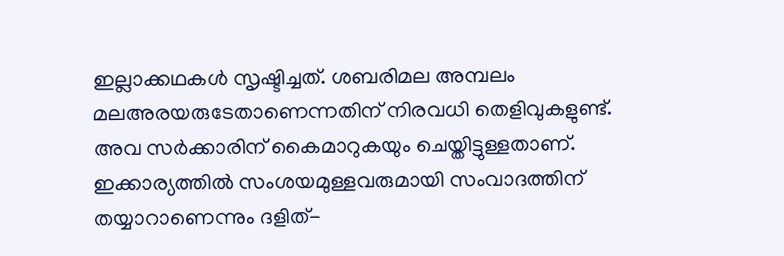ഇല്ലാക്കഥകൾ സൃഷ്ടിച്ചത്. ശബരിമല അമ്പലം മലഅരയരുടേതാണെന്നതിന് നിരവധി തെളിവുകളുണ്ട്. അവ സർക്കാരിന് കൈമാറുകയും ചെയ്തിട്ടുള്ളതാണ്. ഇക്കാര്യത്തിൽ സംശയമുള്ളവരുമായി സംവാദത്തിന് തയ്യാറാണെന്നും ദളിത്-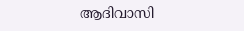ആദിവാസി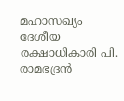മഹാസഖ്യം ദേശീയ രക്ഷാധികാരി പി. രാമഭദ്രൻ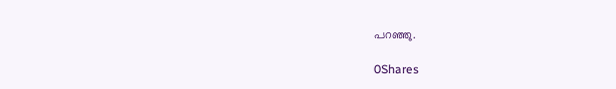പറഞ്ഞു.

0Shares